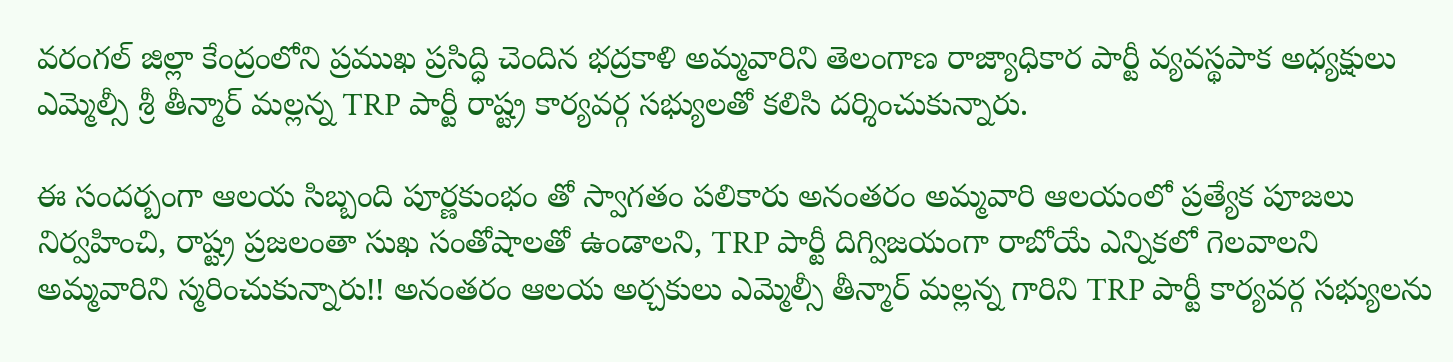వరంగల్ జిల్లా కేంద్రంలోని ప్రముఖ ప్రసిద్ధి చెందిన భద్రకాళి అమ్మవారిని తెలంగాణ రాజ్యాధికార పార్టీ వ్యవస్థపాక అధ్యక్షులు ఎమ్మెల్సీ శ్రీ తీన్మార్ మల్లన్న TRP పార్టీ రాష్ట్ర కార్యవర్గ సభ్యులతో కలిసి దర్శించుకున్నారు.

ఈ సందర్బంగా ఆలయ సిబ్బంది పూర్ణకుంభం తో స్వాగతం పలికారు అనంతరం అమ్మవారి ఆలయంలో ప్రత్యేక పూజలు నిర్వహించి, రాష్ట్ర ప్రజలంతా సుఖ సంతోషాలతో ఉండాలని, TRP పార్టీ దిగ్విజయంగా రాబోయే ఎన్నికలో గెలవాలని అమ్మవారిని స్మరించుకున్నారు!! అనంతరం ఆలయ అర్చకులు ఎమ్మెల్సీ తీన్మార్ మల్లన్న గారిని TRP పార్టీ కార్యవర్గ సభ్యులను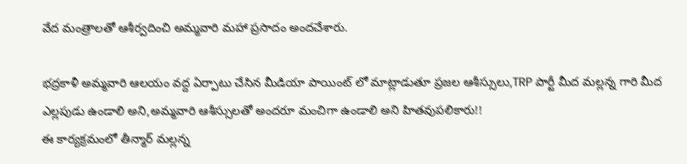వేద మంత్రాలతో ఆశీర్వదించి అమ్మవారి మహా ప్రసాదం అందచేశారు.

భద్రకాళీ అమ్మవారి ఆలయం వద్ద ఏర్పాటు చేసిన మీడియా పాయింట్ లో మాట్లాడుతూ ప్రజల ఆశీస్సులు,TRP పార్టీ మీద మల్లన్న గారి మీద ఎల్లపుడు ఉండాలి అని,అమ్మవారి ఆశీస్సులతో అందరూ మంచిగా ఉండాలి అని హితవుపలికారు!!
ఈ కార్యక్రమంలో తీన్మార్ మల్లన్న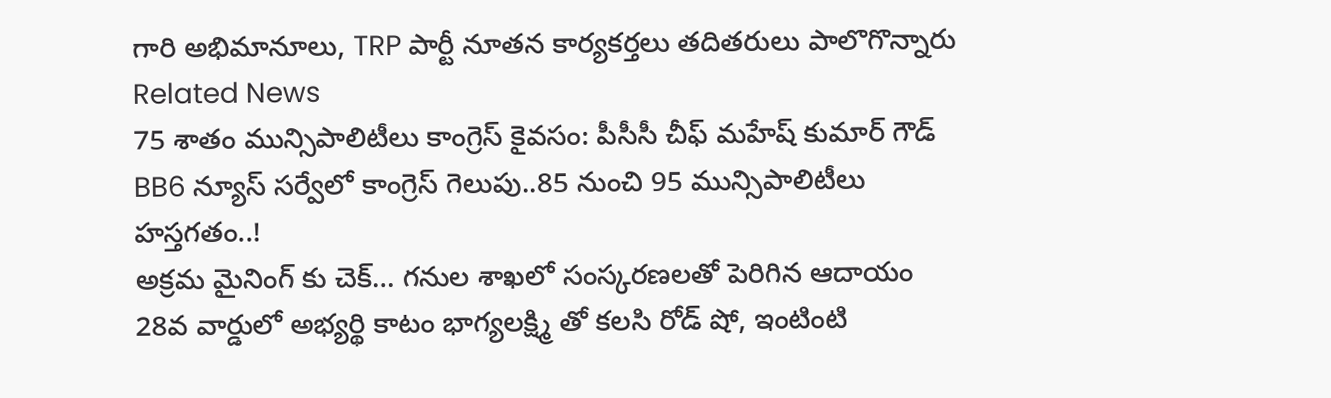గారి అభిమానూలు, TRP పార్టీ నూతన కార్యకర్తలు తదితరులు పాలొగొన్నారు
Related News
75 శాతం మున్సిపాలిటీలు కాంగ్రెస్ కైవసం: పీసీసీ చీఫ్ మహేష్ కుమార్ గౌడ్
BB6 న్యూస్ సర్వేలో కాంగ్రెస్ గెలుపు..85 నుంచి 95 మున్సిపాలిటీలు హస్తగతం..!
అక్రమ మైనింగ్ కు చెక్… గనుల శాఖలో సంస్కరణలతో పెరిగిన ఆదాయం
28వ వార్డులో అభ్యర్థి కాటం భాగ్యలక్ష్మి తో కలసి రోడ్ షో, ఇంటింటి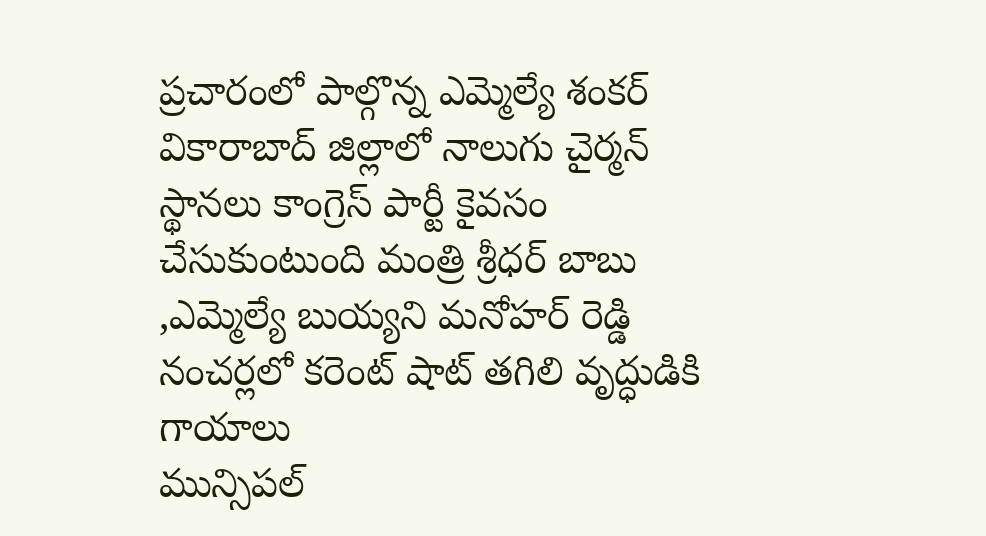ప్రచారంలో పాల్గొన్న ఎమ్మెల్యే శంకర్
వికారాబాద్ జిల్లాలో నాలుగు చైర్మన్ స్థానలు కాంగ్రెస్ పార్టీ కైవసం చేసుకుంటుంది మంత్రి శ్రీధర్ బాబు ,ఎమ్మెల్యే బుయ్యని మనోహర్ రెడ్డి
నంచర్లలో కరెంట్ షాట్ తగిలి వృద్ధుడికి గాయాలు
మున్సిపల్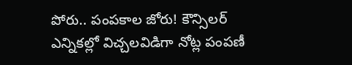పోరు.. పంపకాల జోరు! కౌన్సిలర్ ఎన్నికల్లో విచ్చలవిడిగా నోట్ల పంపణీ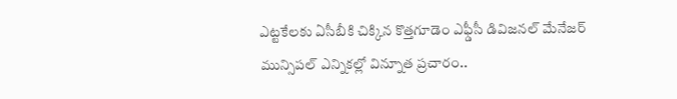ఎట్టకేలకు ఏసీబీకి చిక్కిన కొత్తగూడెం ఎఫ్డీసీ డివిజనల్ మేనేజర్
మున్సిపల్ ఎన్నికల్లో విన్నూత ప్రచారం..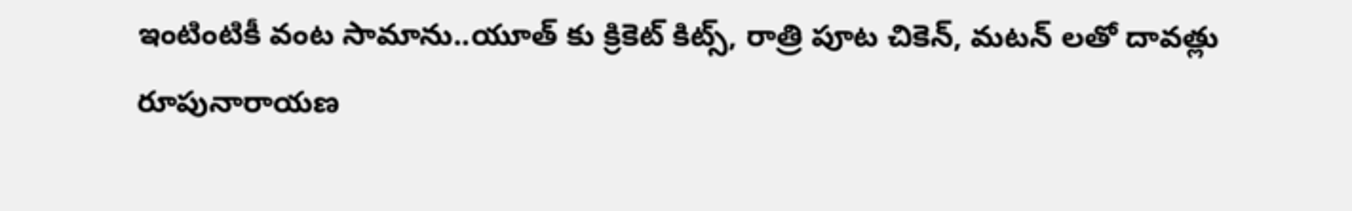ఇంటింటికీ వంట సామాను..యూత్ కు క్రికెట్ కిట్స్, రాత్రి పూట చికెన్, మటన్ లతో దావత్లు
రూపునారాయణ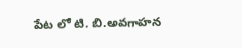పేట లో టి. బి.అవగాహన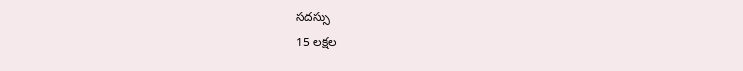సదస్సు
15 లక్షల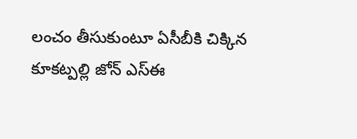లంచం తీసుకుంటూ ఏసీబీకి చిక్కిన కూకట్పల్లి జోన్ ఎస్ఈ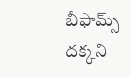బీఫామ్స్ దక్కని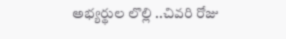అభ్యర్థుల లొల్లి ..చివరి రోజు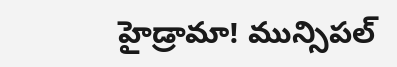హైడ్రామా! మున్సిపల్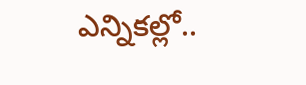ఎన్నికల్లో..